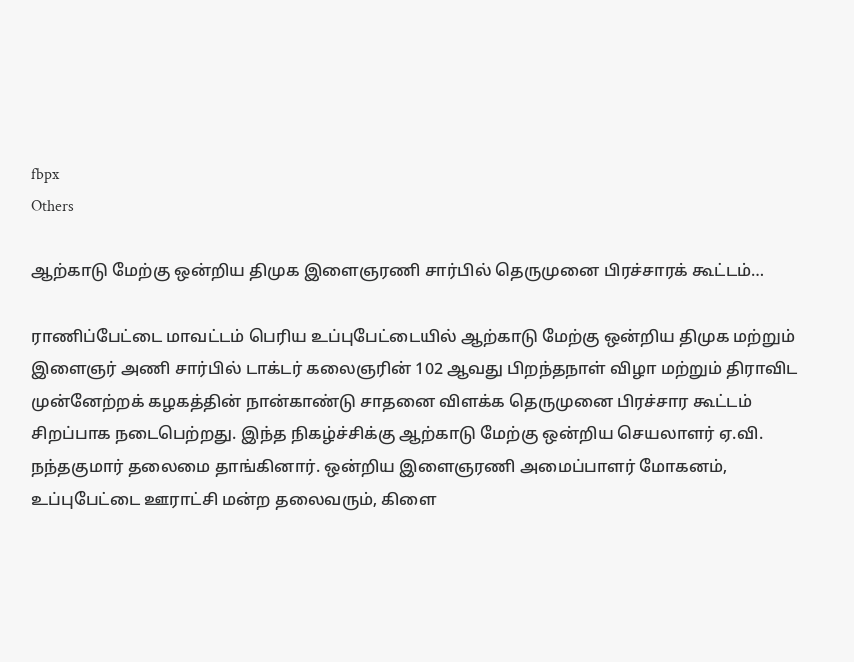fbpx
Others

ஆற்காடு மேற்கு ஒன்றிய திமுக இளைஞரணி சார்பில் தெருமுனை பிரச்சாரக் கூட்டம்…

ராணிப்பேட்டை மாவட்டம் பெரிய உப்புபேட்டையில் ஆற்காடு மேற்கு ஒன்றிய திமுக மற்றும் இளைஞர் அணி சார்பில் டாக்டர் கலைஞரின் 102 ஆவது பிறந்தநாள் விழா மற்றும் திராவிட முன்னேற்றக் கழகத்தின் நான்காண்டு சாதனை விளக்க தெருமுனை பிரச்சார கூட்டம் சிறப்பாக நடைபெற்றது. இந்த நிகழ்ச்சிக்கு ஆற்காடு மேற்கு ஒன்றிய செயலாளர் ஏ.வி. நந்தகுமார் தலைமை தாங்கினார். ஒன்றிய இளைஞரணி அமைப்பாளர் மோகனம், உப்புபேட்டை ஊராட்சி மன்ற தலைவரும், கிளை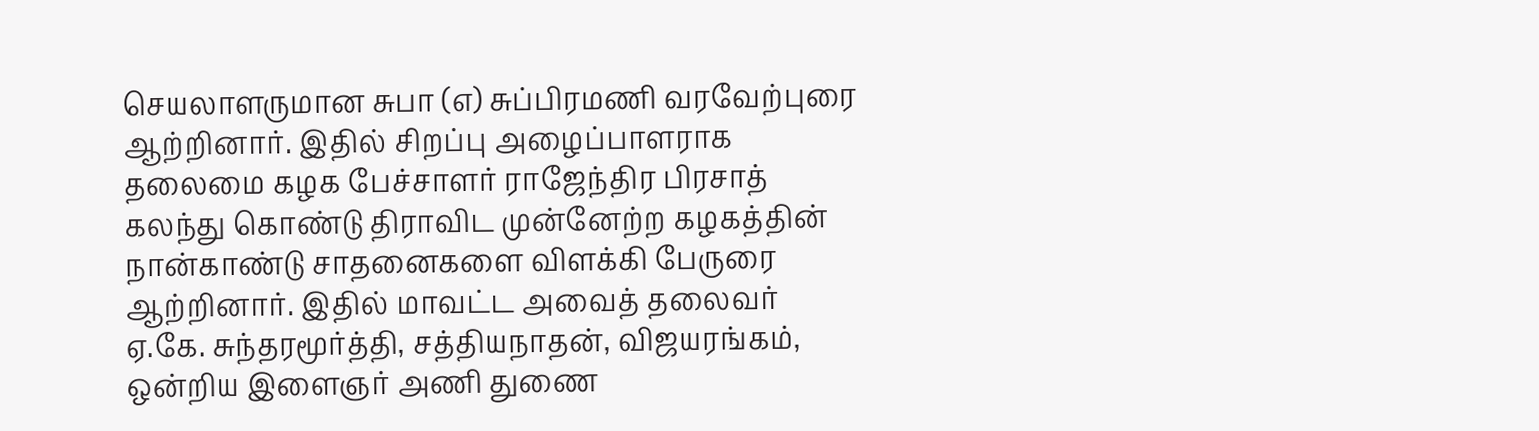செயலாளருமான சுபா (எ) சுப்பிரமணி வரவேற்புரை ஆற்றினார். இதில் சிறப்பு அழைப்பாளராக தலைமை கழக பேச்சாளர் ராஜேந்திர பிரசாத் கலந்து கொண்டு திராவிட முன்னேற்ற கழகத்தின் நான்காண்டு சாதனைகளை விளக்கி பேருரை ஆற்றினார். இதில் மாவட்ட அவைத் தலைவர் ஏ.கே. சுந்தரமூர்த்தி, சத்தியநாதன், விஜயரங்கம், ஒன்றிய இளைஞர் அணி துணை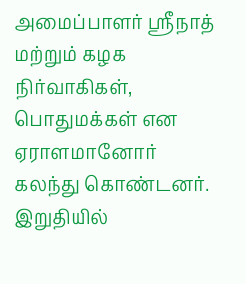அமைப்பாளர் ஸ்ரீநாத் மற்றும் கழக நிர்வாகிகள், பொதுமக்கள் என ஏராளமானோர் கலந்து கொண்டனர். இறுதியில்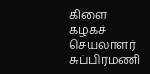கிளை கழகச் செயலாளர் சுப்பிரமணி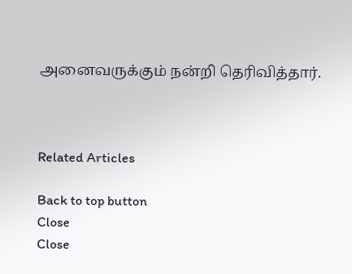அனைவருக்கும் நன்றி தெரிவித்தார்.



Related Articles

Back to top button
Close
Close